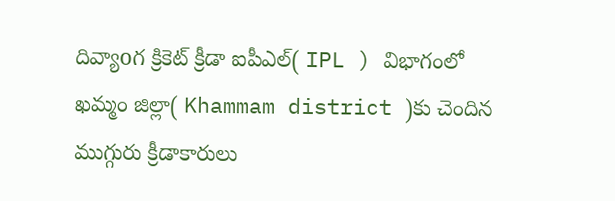దివ్యాoగ క్రికెట్ క్రీడా ఐపీఎల్( IPL ) విభాగంలో ఖమ్మం జిల్లా( Khammam district )కు చెందిన ముగ్గురు క్రీడాకారులు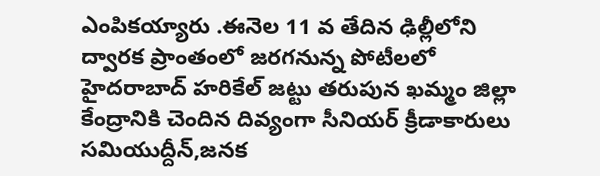ఎంపికయ్యారు .ఈనెల 11 వ తేదిన ఢిల్లీలోని ద్వారక ప్రాంతంలో జరగనున్న పోటీలలో హైదరాబాద్ హరికేల్ జట్టు తరుపున ఖమ్మం జిల్లా కేంద్రానికి చెందిన దివ్యంగా సీనియర్ క్రీడాకారులు సమియుద్దీన్,జనక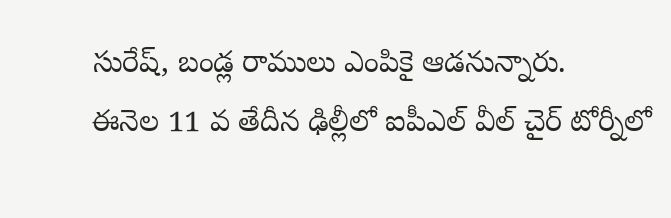సురేష్, బండ్ల రాములు ఎంపికై ఆడనున్నారు.
ఈనెల 11 వ తేదీన ఢిల్లీలో ఐపీఎల్ వీల్ చైర్ టోర్నీలో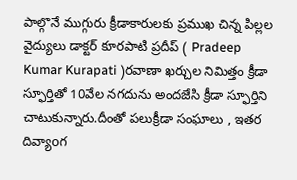పాల్గొనే ముగ్గురు క్రీడాకారులకు ప్రముఖ చిన్న పిల్లల వైద్యులు డాక్టర్ కూరపాటి ప్రదీప్ ( Pradeep Kumar Kurapati )రవాణా ఖర్చుల నిమిత్తం క్రీడా స్ఫూర్తితో 10వేల నగదును అందజేసి క్రీడా స్ఫూర్తిని చాటుకున్నారు.దీంతో పలుక్రీడా సంఘాలు , ఇతర దివ్యాoగ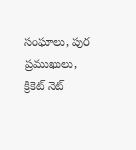సంఘాలు, పుర ప్రముఖులు, క్రికెట్ నెట్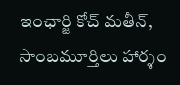ఇంఛార్జి కోచ్ మతీన్, సాంబమూర్తిలు హార్శం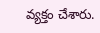వ్యక్తం చేశారు.